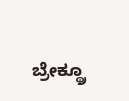ಬ್ರೇಕ್ಥ್ರೂ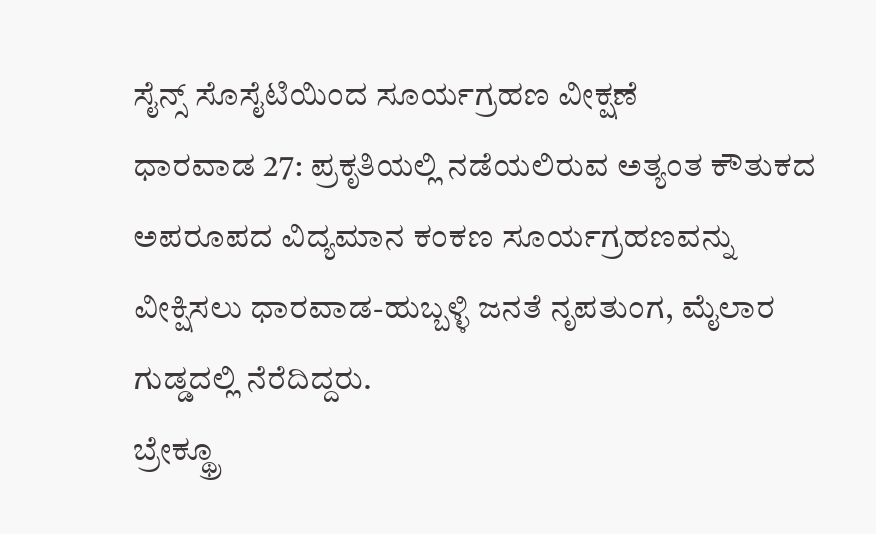ಸೈನ್ಸ್ ಸೊಸೈಟಿಯಿಂದ ಸೂರ್ಯಗ್ರಹಣ ವೀಕ್ಷಣೆ
ಧಾರವಾಡ 27: ಪ್ರಕೃತಿಯಲ್ಲಿ ನಡೆಯಲಿರುವ ಅತ್ಯಂತ ಕೌತುಕದ ಅಪರೂಪದ ವಿದ್ಯಮಾನ ಕಂಕಣ ಸೂರ್ಯಗ್ರಹಣವನ್ನು ವೀಕ್ಷಿಸಲು ಧಾರವಾಡ-ಹುಬ್ಬಳ್ಳಿ ಜನತೆ ನೃಪತುಂಗ, ಮೈಲಾರ ಗುಡ್ಡದಲ್ಲಿ ನೆರೆದಿದ್ದರು.
ಬ್ರೇಕ್ಥ್ರೂ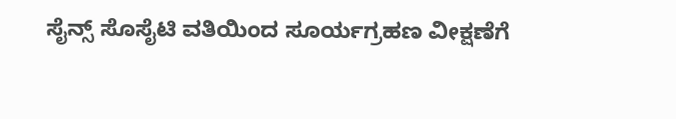ಸೈನ್ಸ್ ಸೊಸೈಟಿ ವತಿಯಿಂದ ಸೂರ್ಯಗ್ರಹಣ ವೀಕ್ಷಣೆಗೆ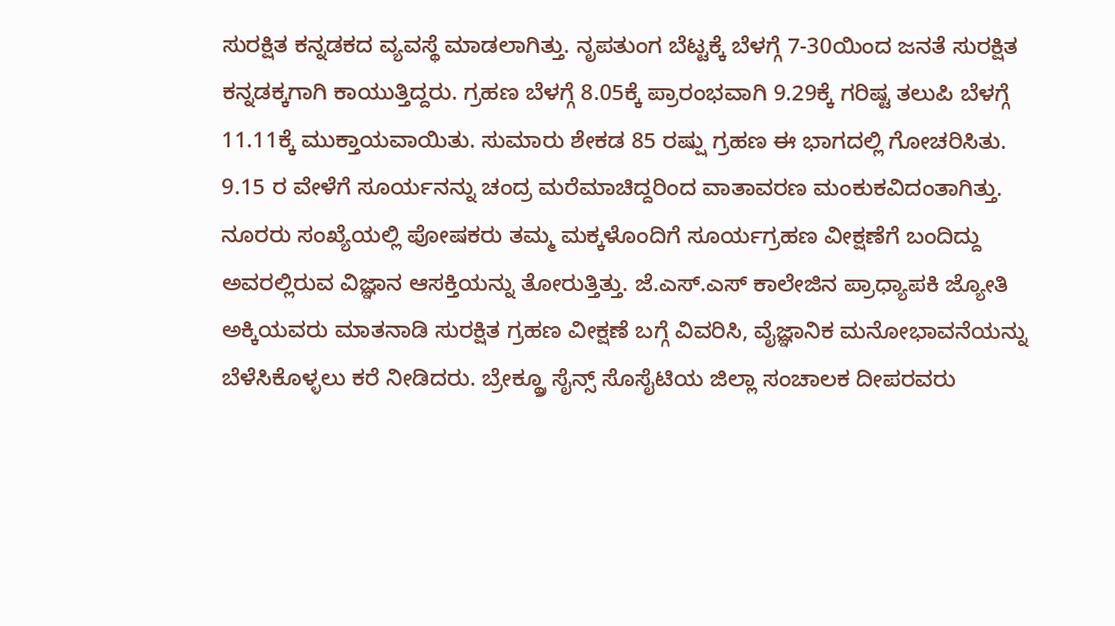ಸುರಕ್ಷಿತ ಕನ್ನಡಕದ ವ್ಯವಸ್ಥೆ ಮಾಡಲಾಗಿತ್ತು. ನೃಪತುಂಗ ಬೆಟ್ಟಕ್ಕೆ ಬೆಳಗ್ಗೆ 7-30ಯಿಂದ ಜನತೆ ಸುರಕ್ಷಿತ ಕನ್ನಡಕ್ಕಗಾಗಿ ಕಾಯುತ್ತಿದ್ದರು. ಗ್ರಹಣ ಬೆಳಗ್ಗೆ 8.05ಕ್ಕೆ ಪ್ರಾರಂಭವಾಗಿ 9.29ಕ್ಕೆ ಗರಿಷ್ಟ ತಲುಪಿ ಬೆಳಗ್ಗೆ 11.11ಕ್ಕೆ ಮುಕ್ತಾಯವಾಯಿತು. ಸುಮಾರು ಶೇಕಡ 85 ರಷ್ಷು ಗ್ರಹಣ ಈ ಭಾಗದಲ್ಲಿ ಗೋಚರಿಸಿತು. 9.15 ರ ವೇಳೆಗೆ ಸೂರ್ಯನನ್ನು ಚಂದ್ರ ಮರೆಮಾಚಿದ್ದರಿಂದ ವಾತಾವರಣ ಮಂಕುಕವಿದಂತಾಗಿತ್ತು.
ನೂರರು ಸಂಖ್ಯೆಯಲ್ಲಿ ಪೋಷಕರು ತಮ್ಮ ಮಕ್ಕಳೊಂದಿಗೆ ಸೂರ್ಯಗ್ರಹಣ ವೀಕ್ಷಣೆಗೆ ಬಂದಿದ್ದು ಅವರಲ್ಲಿರುವ ವಿಜ್ಞಾನ ಆಸಕ್ತಿಯನ್ನು ತೋರುತ್ತಿತ್ತು. ಜೆ.ಎಸ್.ಎಸ್ ಕಾಲೇಜಿನ ಪ್ರಾಧ್ಯಾಪಕಿ ಜ್ಯೋತಿ ಅಕ್ಕಿಯವರು ಮಾತನಾಡಿ ಸುರಕ್ಷಿತ ಗ್ರಹಣ ವೀಕ್ಷಣೆ ಬಗ್ಗೆ ವಿವರಿಸಿ, ವೈಜ್ಞಾನಿಕ ಮನೋಭಾವನೆಯನ್ನು ಬೆಳೆಸಿಕೊಳ್ಳಲು ಕರೆ ನೀಡಿದರು. ಬ್ರೇಕ್ಥ್ರೂ ಸೈನ್ಸ್ ಸೊಸೈಟಿಯ ಜಿಲ್ಲಾ ಸಂಚಾಲಕ ದೀಪರವರು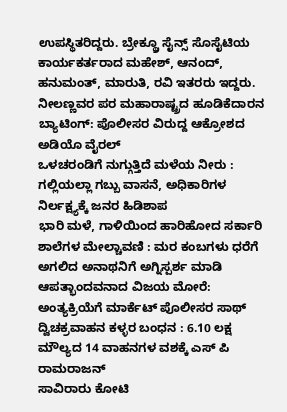ಉಪಸ್ಥಿತರಿದ್ದರು. ಬ್ರೇಕ್ಥ್ರೂ ಸೈನ್ಸ್ ಸೊಸೈಟಿಯ ಕಾರ್ಯಕರ್ತರಾದ ಮಹೇಶ್, ಆನಂದ್, ಹನುಮಂತ್, ಮಾರುತಿ, ರವಿ ಇತರರು ಇದ್ದರು.
ನೀಲಣ್ಣವರ ಪರ ಮಹಾರಾಷ್ಟ್ರದ ಹೂಡಿಕೆದಾರನ ಬ್ಯಾಟಿಂಗ್: ಪೊಲೀಸರ ವಿರುದ್ದ ಆಕ್ರೋಶದ ಅಡಿಯೊ ವೈರಲ್
ಒಳಚರಂಡಿಗೆ ನುಗ್ಗುತ್ತಿದೆ ಮಳೆಯ ನೀರು : ಗಲ್ಲಿಯಲ್ಲಾ ಗಬ್ಬು ವಾಸನೆ, ಅಧಿಕಾರಿಗಳ ನಿರ್ಲಕ್ಷ್ಯಕ್ಕೆ ಜನರ ಹಿಡಿಶಾಪ
ಭಾರಿ ಮಳೆ, ಗಾಳಿಯಿಂದ ಹಾರಿಹೋದ ಸರ್ಕಾರಿ ಶಾಲೆಗಳ ಮೇಲ್ಚಾವಣಿ : ಮರ ಕಂಬಗಳು ಧರೆಗೆ
ಅಗಲಿದ ಅನಾಥನಿಗೆ ಅಗ್ನಿಸ್ಪರ್ಶ ಮಾಡಿ ಆಪತ್ಭಾಂದವನಾದ ವಿಜಯ ಮೋರೆ: ಅಂತ್ಯಕ್ರಿಯೆಗೆ ಮಾರ್ಕೆಟ್ ಪೊಲೀಸರ ಸಾಥ್
ದ್ವಿಚಕ್ರವಾಹನ ಕಳ್ಳರ ಬಂಧನ : 6.10 ಲಕ್ಷ ಮೌಲ್ಯದ 14 ವಾಹನಗಳ ವಶಕ್ಕೆ ಎಸ್ ಪಿ ರಾಮರಾಜನ್
ಸಾವಿರಾರು ಕೋಟಿ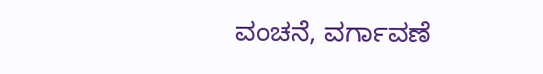ವಂಚನೆ, ವರ್ಗಾವಣೆ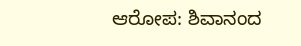ಆರೋಪ: ಶಿವಾನಂದ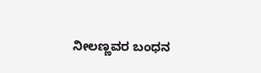ನೀಲಣ್ಣವರ ಬಂಧನ